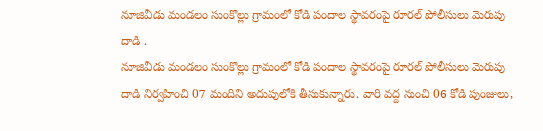నూజివీడు మండలం సుంకొల్లు గ్రామంలో కోడి పందాల స్థావరంపై రూరల్ పోలీసులు మెరుపు దాడి .
నూజివీడు మండలం సుంకొల్లు గ్రామంలో కోడి పందాల స్థావరంపై రూరల్ పోలీసులు మెరుపు దాడి నిర్వహించి 07 మందిని అదుపులోకి తీసుకున్నారు. వారి వద్ద నుంచి 06 కోడి పుంజులు,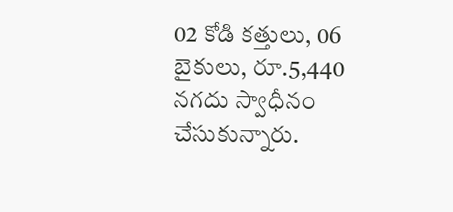02 కోడి కత్తులు, 06 బైకులు, రూ.5,440 నగదు స్వాధీనం చేసుకున్నారు.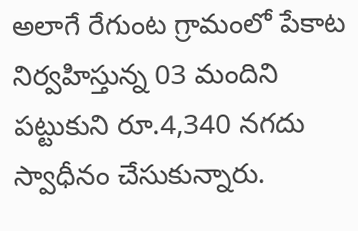అలాగే రేగుంట గ్రామంలో పేకాట నిర్వహిస్తున్న 03 మందిని పట్టుకుని రూ.4,340 నగదు స్వాధీనం చేసుకున్నారు.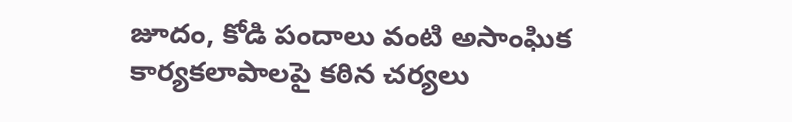జూదం, కోడి పందాలు వంటి అసాంఘిక కార్యకలాపాలపై కఠిన చర్యలు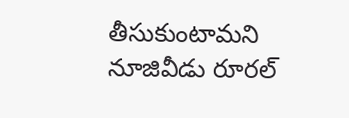తీసుకుంటామని నూజివీడు రూరల్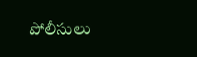పోలీసులు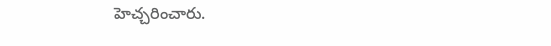హెచ్చరించారు.